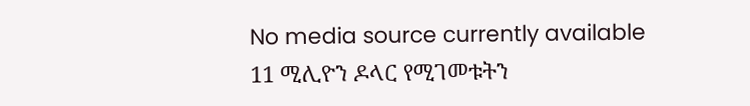No media source currently available
11 ሚሊዮን ዶላር የሚገመቱትን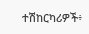ተሽከርካሪዎች፥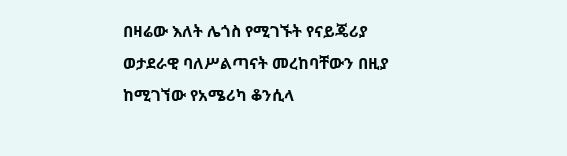በዛሬው እለት ሌጎስ የሚገኙት የናይጄሪያ ወታደራዊ ባለሥልጣናት መረከባቸውን በዚያ ከሚገኘው የአሜሪካ ቆንሲላ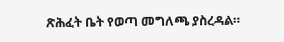ጽሕፈት ቤት የወጣ መግለጫ ያስረዳል።